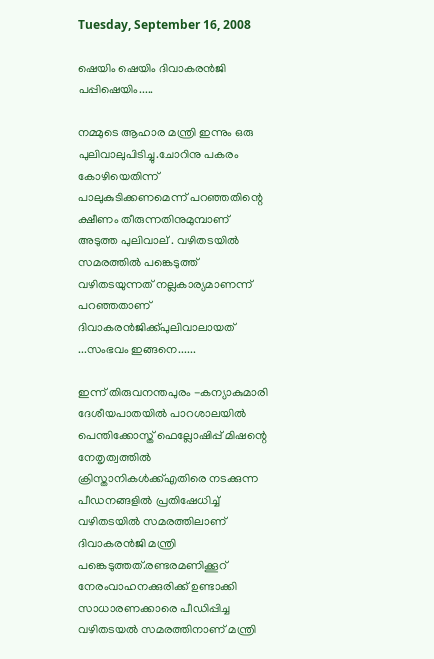Tuesday, September 16, 2008

ഷെയിം ഷെയിം ദിവാകരന്‍‌ജി പപ്പിഷെയിം.....

നമ്മുടെ ആഹാര മന്ത്രി ഇന്നും ഒരു പുലിവാലുപിടിച്ചു.ചോറിനു പകരം കോഴിയെതിന്ന് പാലുകുടിക്കണമെന്ന് പറഞ്ഞതിന്റെ ക്ഷീണം തീരുന്നതിനുമുമ്പാണ് അടുത്ത പുലിവാല് . വഴിതടയില്‍ സമരത്തില്‍ പങ്കെടുത്ത് വഴിതടയുന്നത് നല്ലകാര്യമാണന്ന് പറഞ്ഞതാണ് ദിവാകരന്‍‌ജിക്ക്പുലിവാലായത് ...സംഭവം ഇങ്ങനെ......

ഇന്ന് തിരുവനന്തപുരം -കന്യാകുമാരി ദേശീയപാതയില്‍ പാറശാലയില്‍ പെന്തിക്കോസ്ത് ഫെല്ലോഷിപ്പ് മിഷന്റെ നേതൃത്വത്തില്‍ ക്രിസ്താനികള്‍ക്ക്എതിരെ നടക്കുന്ന പീഡനങ്ങളില്‍ പ്രതിഷേധിച്ച് വഴിതടയില്‍ സമരത്തിലാണ് ദിവാകരന്‍‌ജി മന്ത്രി പങ്കെടുത്തത്.രണ്ടരമണിക്കൂറ് നേരംവാഹനക്കുരിക്ക് ഉണ്ടാക്കി സാധാരണക്കാരെ പീഡിപ്പിച്ച വഴിതടയല്‍ സമരത്തിനാണ് മന്ത്രി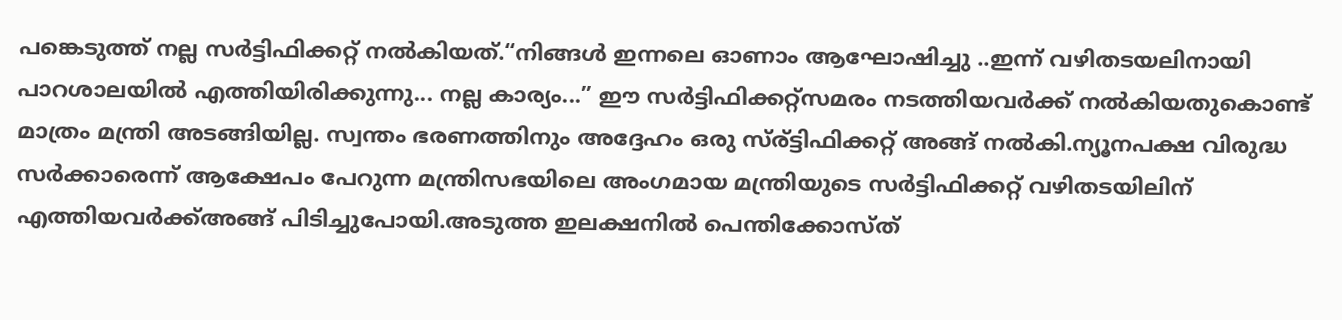പങ്കെടുത്ത് നല്ല സര്‍ട്ടിഫിക്കറ്റ് നല്‍കിയത്.“നിങ്ങള്‍ ഇന്നലെ ഓണാം ആഘോഷിച്ചു ..ഇന്ന് വഴിതടയലിനായി പാറശാലയില്‍ എത്തിയിരിക്കുന്നു... നല്ല കാര്യം...” ഈ സര്‍ട്ടിഫിക്കറ്റ്സമരം നടത്തിയവര്‍ക്ക് നല്‍കിയതുകൊണ്ട് മാത്രം മന്ത്രി അടങ്ങിയില്ല. സ്വന്തം ഭരണത്തിനും അദ്ദേഹം ഒരു സ്ര്ട്ടിഫിക്കറ്റ് അങ്ങ് നല്‍കി.ന്യൂനപക്ഷ വിരുദ്ധ സര്‍ക്കാരെന്ന് ആക്ഷേപം പേറുന്ന മന്ത്രിസഭയിലെ അംഗമായ മന്ത്രിയുടെ സര്‍ട്ടിഫിക്കറ്റ് വഴിതടയിലിന് എത്തിയവര്‍ക്ക്അങ്ങ് പിടിച്ചുപോയി.അടുത്ത ഇലക്ഷനില്‍ പെന്തിക്കോസ്ത്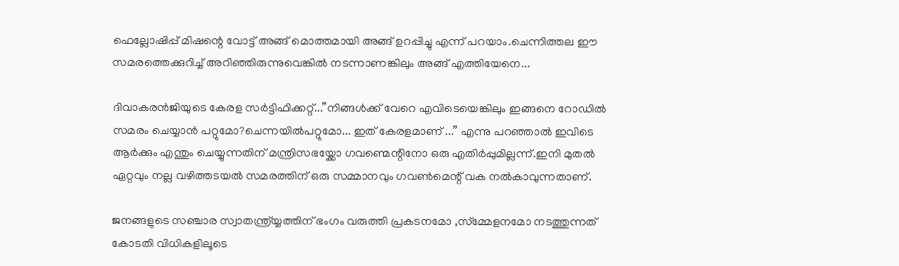ഫെല്ലോഷിപ്പ് മിഷന്റെ വോട്ട് അങ്ങ് മൊത്തമായി അങ്ങ് ഉറപ്പിച്ചു എന്ന് പറയാം.ചെന്നിത്തല ഈ സമരത്തെക്കുറിച്ച് അറിഞ്ഞിരുന്നുവെങ്കില്‍ നടന്നാണങ്കിലും അങ്ങ് എത്തിയേനെ...

ദിവാകരന്‍‌ജിയുടെ കേരള സര്‍ട്ടിഫിക്കറ്റ്...”നിങ്ങള്‍ക്ക് വേറെ എവിടെയെങ്കിലും ഇങ്ങനെ റോഡില്‍ സമരം ചെയ്യാന്‍ പറ്റുമോ?ചെന്നയില്‍പറ്റുമോ... ഇത് കേരളമാണ് ...” എന്നു പറഞ്ഞാല്‍ ഇവിടെ ആര്‍ക്കും എന്തും ചെയ്യുന്നതിന് മന്ത്രിസഭയ്ക്കോ ഗവണ്മെന്റിനോ ഒരു എതിര്‍പ്പുമില്ലന്ന്.ഇനി മുതല്‍ ഏറ്റവും നല്ല വഴിത്തടയല്‍ സമരത്തിന് ഒരു സമ്മാനവും ഗവണ്‍‌മെന്റ് വക നല്‍കാവുന്നതാണ്.

ജനങ്ങളുടെ സഞ്ചാര സ്വാതന്ത്ര്യ്യത്തിന് ഭംഗം വരുത്തി പ്രകടനമോ ,സ്മ്മേളനമോ നടത്തുന്നത് കോടതി വിധികളിലൂടെ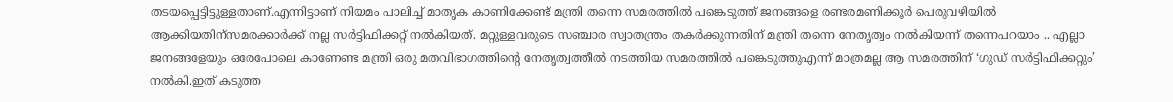തടയപ്പെട്ടിട്ടുള്ളതാണ്.എന്നിട്ടാണ് നിയമം പാലിച്ച് മാതൃക കാണിക്കേണ്ട് മന്ത്രി തന്നെ സമരത്തില്‍ പങ്കെടുത്ത് ജനങ്ങളെ രണ്ടരമണിക്കൂര്‍ പെരുവഴിയില്‍ ആക്കിയതിന്സമരക്കാര്‍ക്ക് നല്ല സര്‍ട്ടിഫിക്കറ്റ് നല്‍കിയത്. മറ്റുള്ളവരുടെ സഞ്ചാര സ്വാതന്ത്രം തകര്‍ക്കുന്നതിന് മന്ത്രി തന്നെ നേതൃത്വം നല്‍കിയന്ന് തന്നെപറയാം .. എല്ലാ ജനങ്ങളേയും ഒരേപോലെ കാണേണ്ട മന്ത്രി ഒരു മതവിഭാഗത്തിന്റെ നേതൃത്വത്തീല്‍ നടത്തിയ സമരത്തില്‍ പങ്കെടുത്തുഎന്ന് മാത്രമല്ല ആ സമരത്തിന് ‘ഗുഡ് സര്‍ട്ടിഫിക്കറ്റും’ നല്‍കി.ഇത് കടുത്ത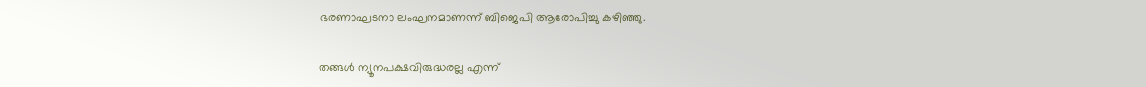ഭരണാഘടനാ ലംഘനമാണന്ന് ബിജെപി ആരോപിച്ചു കഴിഞ്ഞു.

തങ്ങള്‍ ന്യൂനപക്ഷവിരുദ്ധരല്ല എന്ന്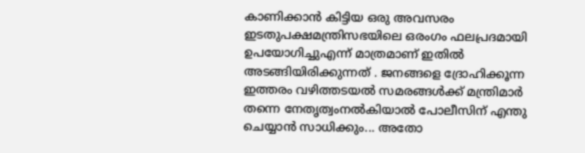കാണിക്കാന്‍ കിട്ടിയ ഒരു അവസരം ഇടതുപക്ഷമന്ത്രിസഭയിലെ ഒരംഗം ഫലപ്രദമായി ഉപയോഗിച്ചുഎന്ന് മാത്രമാണ് ഇതില്‍ അടങ്ങിയിരിക്കുന്നത് . ജനങ്ങളെ ദ്രോഹിക്കൂന്ന ഇത്തരം വഴിത്തടയല്‍ സമരങ്ങള്‍ക്ക് മന്ത്രിമാര്‍ തന്നെ നേതൃത്വംനല്‍കിയാല്‍ പോലീസിന് എന്തു ചെയ്യാന്‍ സാധിക്കും... അതോ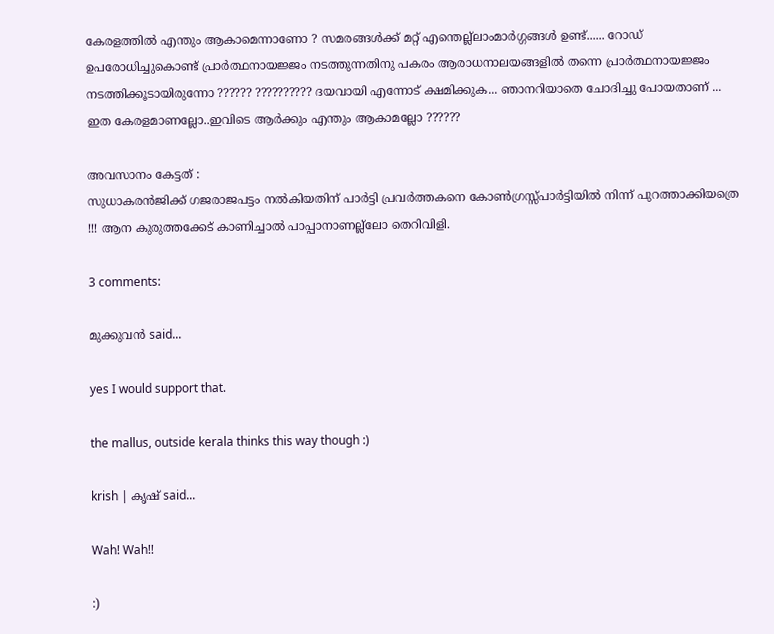കേരളത്തില്‍ എന്തും ആകാമെന്നാണോ ? സമരങ്ങള്‍ക്ക് മറ്റ് എന്തെല്ല്ലാംമാര്‍ഗ്ഗങ്ങള്‍ ഉണ്ട്...... റോഡ് ഉപരോധിച്ചുകൊണ്ട് പ്രാര്‍ത്ഥനായജ്ജം നടത്തുന്നതിനു പകരം ആരാധനാലയങ്ങളില്‍ തന്നെ പ്രാര്‍ത്ഥനായജ്ജം നടത്തിക്കൂടായിരുന്നോ ?????? ?????????? ദയവായി എന്നോട് ക്ഷമിക്കുക... ഞാനറിയാതെ ചോദിച്ചു പോയതാണ് ... ഇത കേരളമാണല്ലോ..ഇവിടെ ആര്‍ക്കും എന്തും ആകാമല്ലോ ??????

അവസാനം കേട്ടത് :
സുധാകരന്‍ജിക്ക് ഗജരാജപട്ടം നല്‍കിയതിന് പാര്‍ട്ടി പ്രവര്‍ത്തകനെ കോണ്‍ഗ്രസ്സ്പാര്‍ട്ടിയില്‍ നിന്ന് പുറത്താക്കിയത്രെ !!! ആന കുരുത്തക്കേട് കാണിച്ചാല്‍ പാപ്പാനാണല്ല്ലോ തെറിവിളി.

3 comments:

മുക്കുവന്‍ said...

yes I would support that.

the mallus, outside kerala thinks this way though :)

krish | കൃഷ് said...

Wah! Wah!!

:)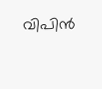വിപിന്‍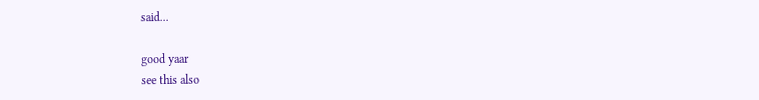said...

good yaar
see this also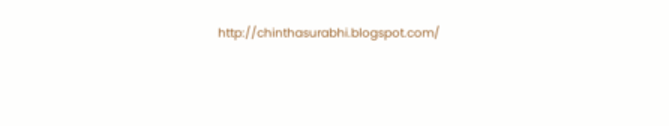http://chinthasurabhi.blogspot.com/